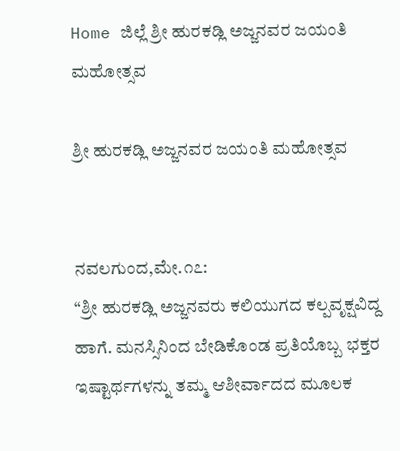Home ಜಿಲ್ಲೆ ಶ್ರೀ ಹುರಕಡ್ಲಿ ಅಜ್ಜನವರ ಜಯಂತಿ ಮಹೋತ್ಸವ

ಶ್ರೀ ಹುರಕಡ್ಲಿ ಅಜ್ಜನವರ ಜಯಂತಿ ಮಹೋತ್ಸವ


ನವಲಗುಂದ,ಮೇ.೧೭:
“ಶ್ರೀ ಹುರಕಡ್ಲಿ ಅಜ್ಜನವರು ಕಲಿಯುಗದ ಕಲ್ಪವೃಕ್ಷವಿದ್ದ ಹಾಗೆ. ಮನಸ್ಸಿನಿಂದ ಬೇಡಿಕೊಂಡ ಪ್ರತಿಯೊಬ್ಬ ಭಕ್ತರ ಇಷ್ಟಾರ್ಥಗಳನ್ನು ತಮ್ಮ ಆಶೀರ್ವಾದದ ಮೂಲಕ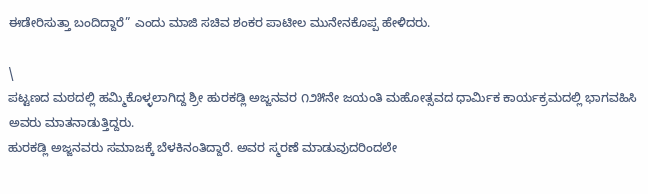ಈಡೇರಿಸುತ್ತಾ ಬಂದಿದ್ದಾರೆ” ಎಂದು ಮಾಜಿ ಸಚಿವ ಶಂಕರ ಪಾಟೀಲ ಮುನೇನಕೊಪ್ಪ ಹೇಳಿದರು.

\
ಪಟ್ಟಣದ ಮಠದಲ್ಲಿ ಹಮ್ಮಿಕೊಳ್ಳಲಾಗಿದ್ದ ಶ್ರೀ ಹುರಕಡ್ಲಿ ಅಜ್ಜನವರ ೧೨೫ನೇ ಜಯಂತಿ ಮಹೋತ್ಸವದ ಧಾರ್ಮಿಕ ಕಾರ್ಯಕ್ರಮದಲ್ಲಿ ಭಾಗವಹಿಸಿ ಅವರು ಮಾತನಾಡುತ್ತಿದ್ದರು.
ಹುರಕಡ್ಲಿ ಅಜ್ಜನವರು ಸಮಾಜಕ್ಕೆ ಬೆಳಕಿನಂತಿದ್ದಾರೆ. ಅವರ ಸ್ಮರಣೆ ಮಾಡುವುದರಿಂದಲೇ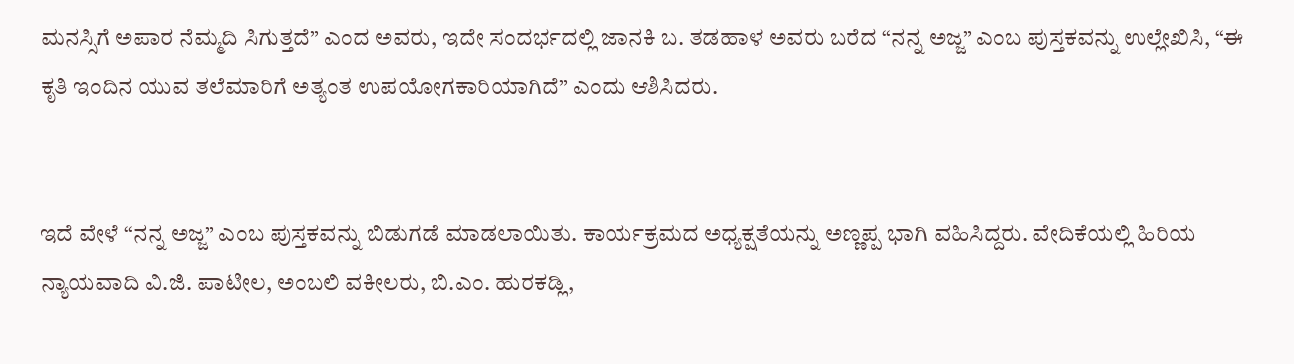ಮನಸ್ಸಿಗೆ ಅಪಾರ ನೆಮ್ಮದಿ ಸಿಗುತ್ತದೆ” ಎಂದ ಅವರು, ಇದೇ ಸಂದರ್ಭದಲ್ಲಿ ಜಾನಕಿ ಬ. ತಡಹಾಳ ಅವರು ಬರೆದ “ನನ್ನ ಅಜ್ಜ” ಎಂಬ ಪುಸ್ತಕವನ್ನು ಉಲ್ಲೇಖಿಸಿ, “ಈ ಕೃತಿ ಇಂದಿನ ಯುವ ತಲೆಮಾರಿಗೆ ಅತ್ಯಂತ ಉಪಯೋಗಕಾರಿಯಾಗಿದೆ” ಎಂದು ಆಶಿಸಿದರು.


ಇದೆ ವೇಳೆ “ನನ್ನ ಅಜ್ಜ” ಎಂಬ ಪುಸ್ತಕವನ್ನು ಬಿಡುಗಡೆ ಮಾಡಲಾಯಿತು. ಕಾರ್ಯಕ್ರಮದ ಅಧ್ಯಕ್ಷತೆಯನ್ನು ಅಣ್ಣಪ್ಪ ಭಾಗಿ ವಹಿಸಿದ್ದರು. ವೇದಿಕೆಯಲ್ಲಿ ಹಿರಿಯ ನ್ಯಾಯವಾದಿ ವಿ.ಜಿ. ಪಾಟೀಲ, ಅಂಬಲಿ ವಕೀಲರು, ಬಿ.ಎಂ. ಹುರಕಡ್ಲಿ,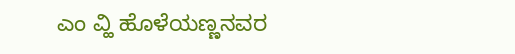ಎಂ ವ್ಹಿ ಹೊಳೆಯಣ್ಣನವರ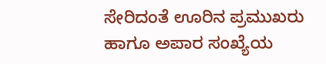ಸೇರಿದಂತೆ ಊರಿನ ಪ್ರಮುಖರು ಹಾಗೂ ಅಪಾರ ಸಂಖ್ಯೆಯ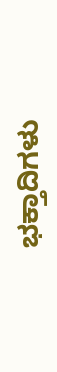ಭಕ್ತಾದಿಗಳು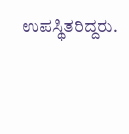ಉಪಸ್ಥಿತರಿದ್ದರು.